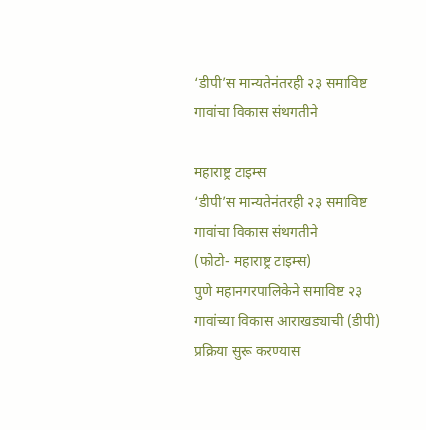‘डीपी’स मान्यतेनंतरही २३ समाविष्ट गावांचा विकास संथगतीने

महाराष्ट्र टाइम्स
‘डीपी’स मान्यतेनंतरही २३ समाविष्ट गावांचा विकास संथगतीने
(फोटो- महाराष्ट्र टाइम्स)
पुणे महानगरपालिकेने समाविष्ट २३ गावांच्या विकास आराखड्याची (डीपी) प्रक्रिया सुरू करण्यास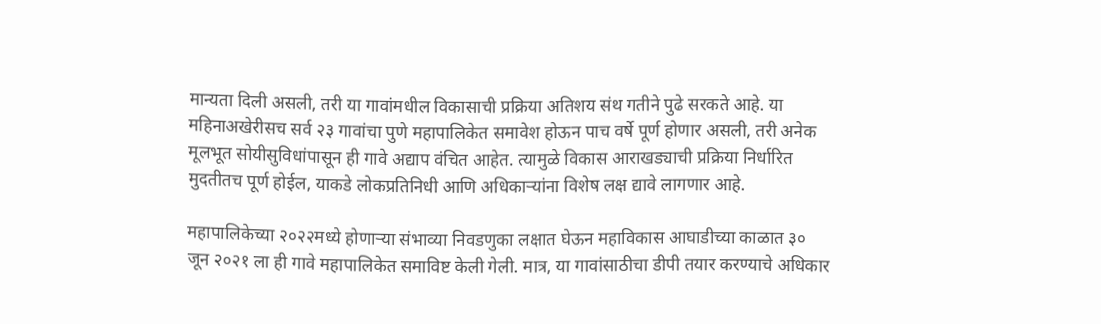मान्यता दिली असली, तरी या गावांमधील विकासाची प्रक्रिया अतिशय संथ गतीने पुढे सरकते आहे. या महिनाअखेरीसच सर्व २३ गावांचा पुणे महापालिकेत समावेश होऊन पाच वर्षे पूर्ण होणार असली, तरी अनेक मूलभूत सोयीसुविधांपासून ही गावे अद्याप वंचित आहेत. त्यामुळे विकास आराखड्याची प्रक्रिया निर्धारित मुदतीतच पूर्ण होईल, याकडे लोकप्रतिनिधी आणि अधिकाऱ्यांना विशेष लक्ष द्यावे लागणार आहे.

महापालिकेच्या २०२२मध्ये होणाऱ्या संभाव्या निवडणुका लक्षात घेऊन महाविकास आघाडीच्या काळात ३० जून २०२१ ला ही गावे महापालिकेत समाविष्ट केली गेली. मात्र, या गावांसाठीचा डीपी तयार करण्याचे अधिकार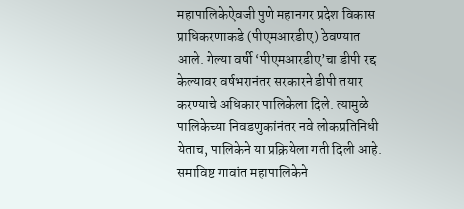महापालिकेऐवजी पुणे महानगर प्रदेश विकास प्राधिकरणाकडे (पीएमआरडीए) ठेवण्यात आले. गेल्या वर्षी ‘पीएमआरडीए’चा डीपी रद्द केल्यावर वर्षभरानंतर सरकारने डीपी तयार करण्याचे अधिकार पालिकेला दिले. त्यामुळे पालिकेच्या निवडणुकांनंतर नवे लोकप्रतिनिधी येताच, पालिकेने या प्रक्रियेला गती दिली आहे.
समाविष्ट गावांत महापालिकेने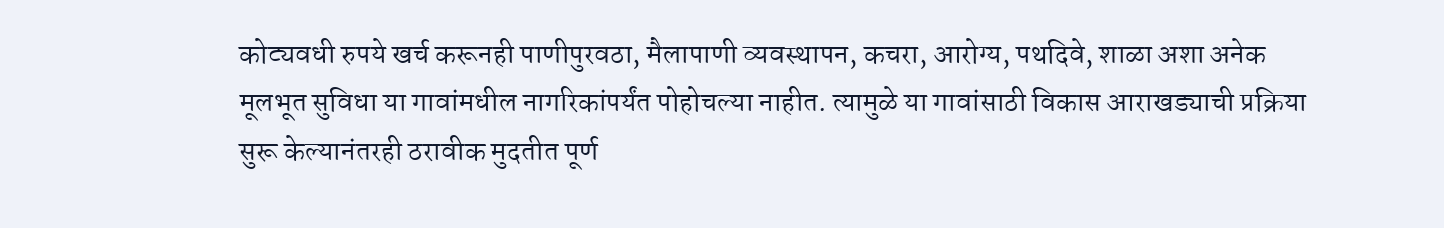कोट्यवधी रुपये खर्च करूनही पाणीपुरवठा, मैलापाणी व्यवस्थापन, कचरा, आरोग्य, पथदिवे, शाळा अशा अनेक मूलभूत सुविधा या गावांमधील नागरिकांपर्यंत पोहोचल्या नाहीत. त्यामुळे या गावांसाठी विकास आराखड्याची प्रक्रिया सुरू केल्यानंतरही ठरावीक मुदतीत पूर्ण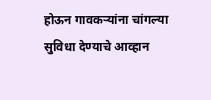होऊन गावकऱ्यांना चांगल्या सुविधा देण्याचे आव्हान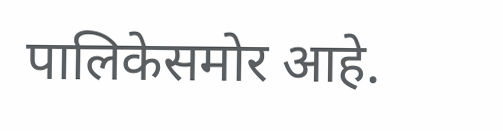पालिकेसमोर आहे.